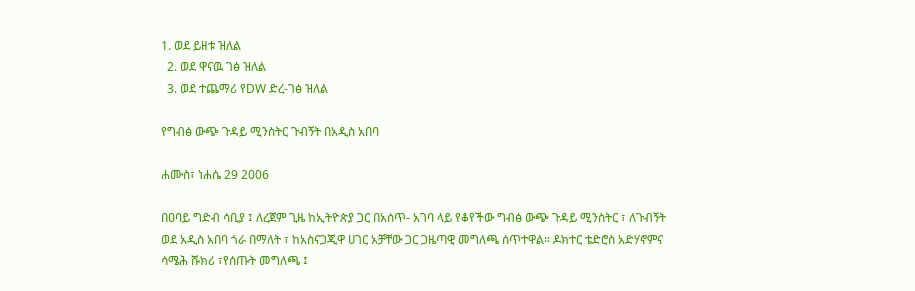1. ወደ ይዘቱ ዝለል
  2. ወደ ዋናዉ ገፅ ዝለል
  3. ወደ ተጨማሪ የDW ድረ-ገፅ ዝለል

የግብፅ ውጭ ጉዳይ ሚንስትር ጉብኝት በአዲስ አበባ

ሐሙስ፣ ነሐሴ 29 2006

በዐባይ ግድብ ሳቢያ ፤ ለረጀም ጊዜ ከኢትዮጵያ ጋር በአሰጥ- አገባ ላይ የቆየችው ግብፅ ውጭ ጉዳይ ሚንስትር ፣ ለጉብኝት ወደ አዲስ አበባ ጎራ በማለት ፣ ከአስናጋጂዋ ሀገር አቻቸው ጋር ጋዜጣዊ መግለጫ ሰጥተዋል። ዶክተር ቴድሮስ አድሃኖምና ሳሜሕ ሹክሪ ፣የሰጡት መግለጫ ፤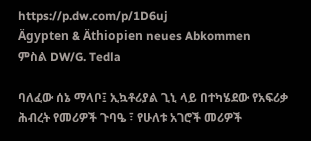https://p.dw.com/p/1D6uj
Ägypten & Äthiopien neues Abkommen
ምስል DW/G. Tedla

ባለፈው ሰኔ ማላቦ፤ ኢኳቶሪያል ጊኒ ላይ በተካሄደው የአፍሪቃ ሕብረት የመሪዎች ጉባዔ ፣ የሁለቱ አገሮች መሪዎች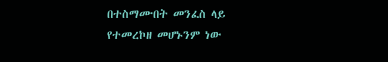በተስማሙበት መንፈስ ላይ የተመረኮዘ መሆኑንም ነው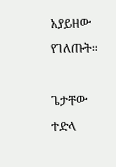አያይዘው የገለጡት።

ጌታቸው ተድላ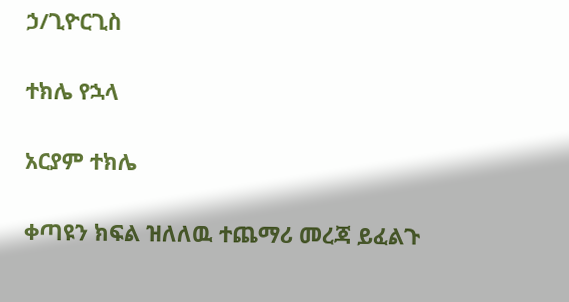ኃ/ጊዮርጊስ

ተክሌ የኋላ

አርያም ተክሌ

ቀጣዩን ክፍል ዝለለዉ ተጨማሪ መረጃ ይፈልጉ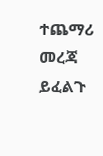ተጨማሪ መረጃ ይፈልጉ